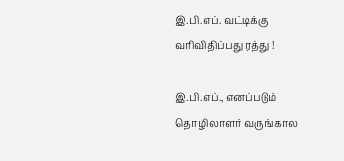இ.பி.எப். வட்டிக்கு வரிவிதிப்பது ரத்து !

இ.பி.எப்., எனப்படும் தொழிலாளர் வருங்கால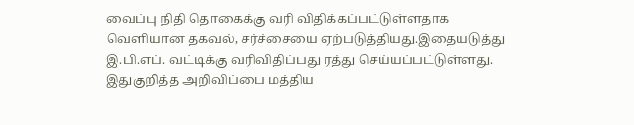வைப்பு நிதி தொகைக்கு வரி விதிக்கப்பட்டுள்ளதாக வெளியான தகவல், சர்ச்சையை ஏற்படுத்தியது.இதையடுத்து இ.பி.எப். வட்டிக்கு வரிவிதிப்பது ரத்து செய்யப்பட்டுள்ளது. இதுகுறித்த அறிவிப்பை மத்திய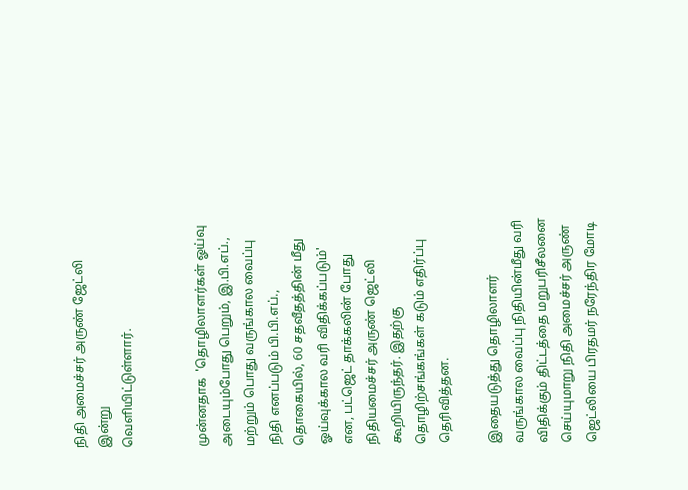நிதி அமைச்சர் அருண் ஜேட்லி இன்று
வெளியிட்டுள்ளார்.


முன்னதாக  'தொழிலாளர்கள் ஓய்வு அடையும்போது பெறும், இ.பி.எப்., மற்றும் பொது வருங்கால வைப்பு நிதி எனப்படும் பி.பி.எப்., தொகையில், 60 சதவீதத்தின் மீது ஓய்வுக்கால வரி விதிக்கப்படும்' என, பட்ஜெட் தாக்கலின் போது நிதியமைச்சர் அருண் ஜெட்லி  கூறியிருந்தர். இதற்கு தொழிற்சங்கங்கள் கடும் எதிர்ப்பு தெரிவித்தன.

இதையடுத்து தொழிலாளர் வருங்கால வைப்பு நிதியின்மீது வரி விதிக்கும் திட்டத்தை மறுபரிசீலனை செய்யுமாறு நிதி அமைச்சர் அருண் ஜெட்லியை பிரதமர் நரேந்திர மோடி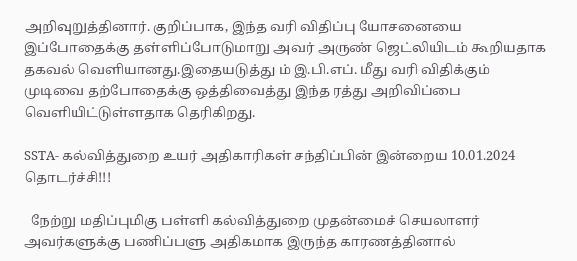அறிவுறுத்தினார். குறிப்பாக, இந்த வரி விதிப்பு யோசனையை இப்போதைக்கு தள்ளிப்போடுமாறு அவர் அருண் ஜெட்லியிடம் கூறியதாக தகவல் வெளியானது.இதையடுத்து ம் இ.பி.எப். மீது வரி விதிக்கும் முடிவை தற்போதைக்கு ஒத்திவைத்து இந்த ரத்து அறிவிப்பை வெளியிட்டுள்ளதாக தெரிகிறது.

SSTA- கல்வித்துறை உயர் அதிகாரிகள் சந்திப்பின் இன்றைய 10.01.2024 தொடர்ச்சி!!!

  நேற்று மதிப்புமிகு பள்ளி கல்வித்துறை முதன்மைச் செயலாளர் அவர்களுக்கு பணிப்பளு அதிகமாக இருந்த காரணத்தினால்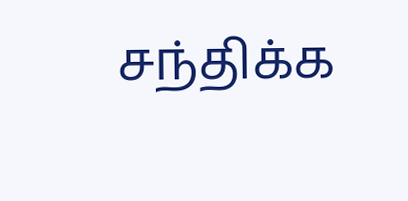சந்திக்க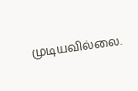முடியவில்லை.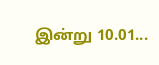இன்று 10.01...